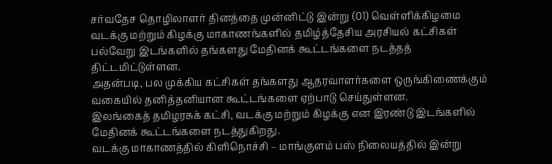சர்வதேச தொழிலாளர் தினத்தை முன்னிட்டு இன்று (01) வெள்ளிக்கிழமை வடக்கு மற்றும் கிழக்கு மாகாணங்களில் தமிழ்த்தேசிய அரசியல் கட்சிகள் பல்வேறு இடங்களில் தங்களது மேதினக் கூட்டங்களை நடத்தத் திட்டமிட்டுள்ளன.
அதன்படி, பல முக்கிய கட்சிகள் தங்களது ஆதரவாளர்களை ஒருங்கிணைக்கும் வகையில் தனித்தனியான கூட்டங்களை ஏற்பாடு செய்துள்ளன.
இலங்கைத் தமிழரசுக் கட்சி, வடக்கு மற்றும் கிழக்கு என இரண்டு இடங்களில் மேதினக் கூட்டங்களை நடத்துகிறது.
வடக்கு மாகாணத்தில் கிளிநொச்சி – மாங்குளம் பஸ் நிலையத்தில் இன்று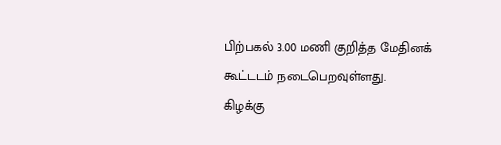பிற்பகல் 3.00 மணி குறித்த மேதினக் கூட்டடம் நடைபெறவுள்ளது.
கிழக்கு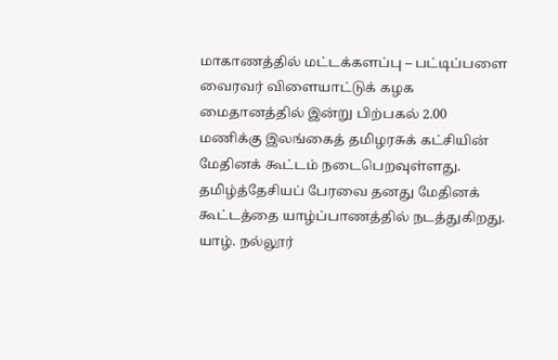மாகாணத்தில் மட்டக்களப்பு – பட்டிப்பளை வைரவர் விளையாட்டுக் கழக மைதானத்தில் இன்று பிற்பகல் 2.00 மணிக்கு இலங்கைத் தமிழரசுக் கட்சியின் மேதினக் கூட்டம் நடைபெறவுள்ளது.
தமிழ்த்தேசியப் பேரவை தனது மேதினக் கூட்டத்தை யாழ்ப்பாணத்தில் நடத்துகிறது. யாழ். நல்லூர்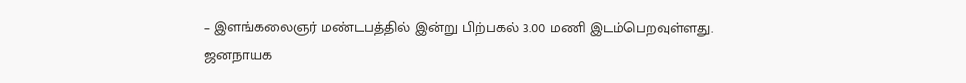– இளங்கலைஞர் மண்டபத்தில் இன்று பிற்பகல் 3.00 மணி இடம்பெறவுள்ளது.
ஜனநாயக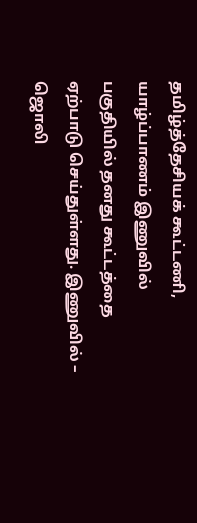தமிழ்த்தேசியக் கூட்டணி, யாழ்ப்பாணம் இணுவில் பகுதியில் தனது கூட்டத்தை ஏற்பாடு செய்துள்ளது. இணுவில் – ஜொலி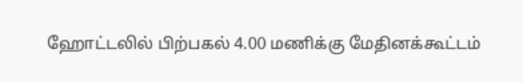ஹோட்டலில் பிற்பகல் 4.00 மணிக்கு மேதினக்கூட்டம்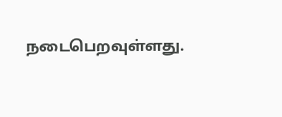நடைபெறவுள்ளது.